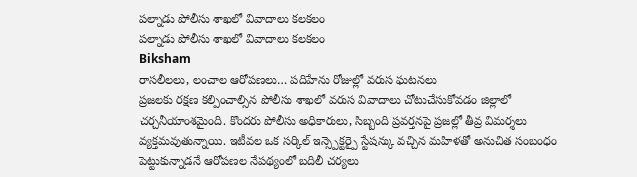పల్నాడు పోలీసు శాఖలో వివాదాలు కలకలం
పల్నాడు పోలీసు శాఖలో వివాదాలు కలకలం
Biksham
రాసలీలలు, లంచాల ఆరోపణలు… పదిహేను రోజుల్లో వరుస ఘటనలు
ప్రజలకు రక్షణ కల్పించాల్సిన పోలీసు శాఖలో వరుస వివాదాలు చోటుచేసుకోవడం జిల్లాలో చర్చనీయాంశమైంది. కొందరు పోలీసు అధికారులు, సిబ్బంది ప్రవర్తనపై ప్రజల్లో తీవ్ర విమర్శలు వ్యక్తమవుతున్నాయి. ఇటీవల ఒక సర్కిల్ ఇన్స్పెక్టర్పై స్టేషన్కు వచ్చిన మహిళతో అనుచిత సంబంధం పెట్టుకున్నాడనే ఆరోపణల నేపథ్యంలో బదిలీ చర్యలు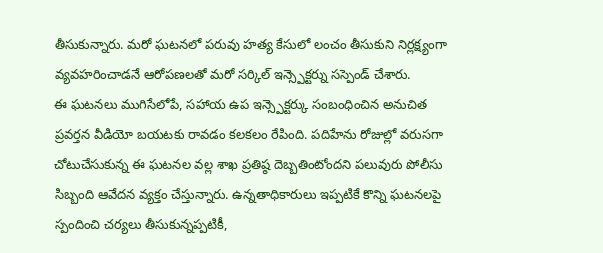తీసుకున్నారు. మరో ఘటనలో పరువు హత్య కేసులో లంచం తీసుకుని నిర్లక్ష్యంగా వ్యవహరించాడనే ఆరోపణలతో మరో సర్కిల్ ఇన్స్పెక్టర్ను సస్పెండ్ చేశారు.
ఈ ఘటనలు ముగిసేలోపే, సహాయ ఉప ఇన్స్పెక్టర్కు సంబంధించిన అనుచిత ప్రవర్తన వీడియో బయటకు రావడం కలకలం రేపింది. పదిహేను రోజుల్లో వరుసగా చోటుచేసుకున్న ఈ ఘటనల వల్ల శాఖ ప్రతిష్ఠ దెబ్బతింటోందని పలువురు పోలీసు సిబ్బంది ఆవేదన వ్యక్తం చేస్తున్నారు. ఉన్నతాధికారులు ఇప్పటికే కొన్ని ఘటనలపై స్పందించి చర్యలు తీసుకున్నప్పటికీ,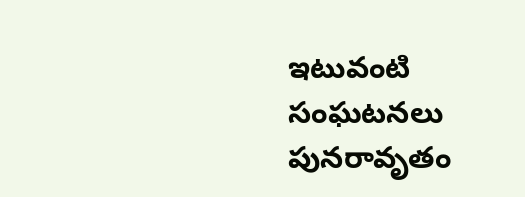ఇటువంటి సంఘటనలు పునరావృతం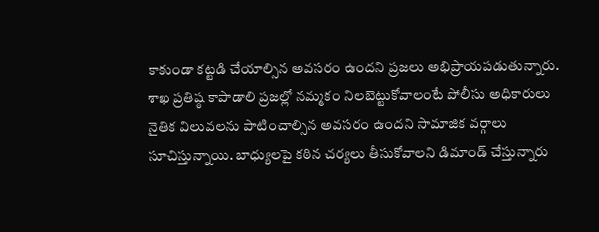కాకుండా కట్టడి చేయాల్సిన అవసరం ఉందని ప్రజలు అభిప్రాయపడుతున్నారు. శాఖ ప్రతిష్ఠ కాపాడాలి ప్రజల్లో నమ్మకం నిలబెట్టుకోవాలంటే పోలీసు అధికారులు నైతిక విలువలను పాటించాల్సిన అవసరం ఉందని సామాజిక వర్గాలు సూచిస్తున్నాయి. బాధ్యులపై కఠిన చర్యలు తీసుకోవాలని డిమాండ్ చేస్తున్నారు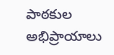పాఠకుల అభిప్రాయాలు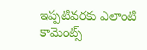ఇప్పటివరకు ఎలాంటి కామెంట్స్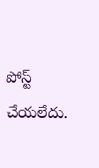పోస్ట్ చేయలేదు.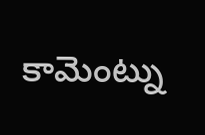కామెంట్ను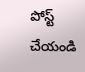పోస్ట్ చేయండి